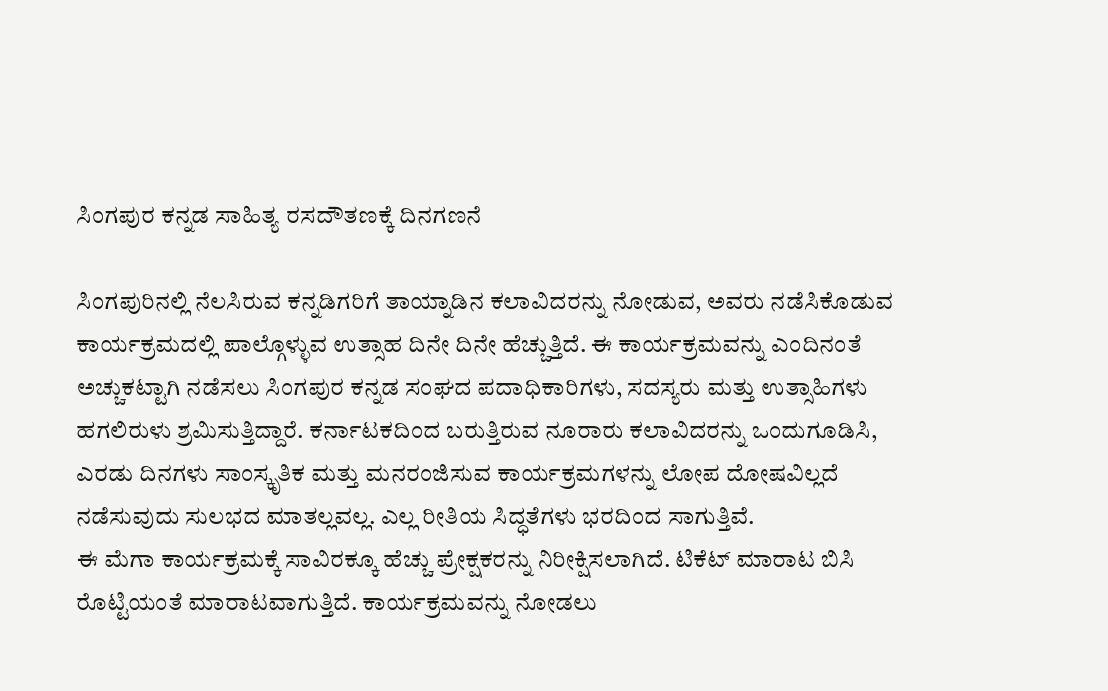ಸಿಂಗಪುರ ಕನ್ನಡ ಸಾಹಿತ್ಯ ರಸದೌತಣಕ್ಕೆ ದಿನಗಣನೆ

ಸಿಂಗಪುರಿನಲ್ಲಿ ನೆಲಸಿರುವ ಕನ್ನಡಿಗರಿಗೆ ತಾಯ್ನಾಡಿನ ಕಲಾವಿದರನ್ನು ನೋಡುವ, ಅವರು ನಡೆಸಿಕೊಡುವ ಕಾರ್ಯಕ್ರಮದಲ್ಲಿ ಪಾಲ್ಗೊಳ್ಳುವ ಉತ್ಸಾಹ ದಿನೇ ದಿನೇ ಹೆಚ್ಚುತ್ತಿದೆ. ಈ ಕಾರ್ಯಕ್ರಮವನ್ನು ಎಂದಿನಂತೆ ಅಚ್ಚುಕಟ್ಟಾಗಿ ನಡೆಸಲು ಸಿಂಗಪುರ ಕನ್ನಡ ಸಂಘದ ಪದಾಧಿಕಾರಿಗಳು, ಸದಸ್ಯರು ಮತ್ತು ಉತ್ಸಾಹಿಗಳು ಹಗಲಿರುಳು ಶ್ರಮಿಸುತ್ತಿದ್ದಾರೆ. ಕರ್ನಾಟಕದಿಂದ ಬರುತ್ತಿರುವ ನೂರಾರು ಕಲಾವಿದರನ್ನು ಒಂದುಗೂಡಿಸಿ, ಎರಡು ದಿನಗಳು ಸಾಂಸ್ಕೃತಿಕ ಮತ್ತು ಮನರಂಜಿಸುವ ಕಾರ್ಯಕ್ರಮಗಳನ್ನು ಲೋಪ ದೋಷವಿಲ್ಲದೆ ನಡೆಸುವುದು ಸುಲಭದ ಮಾತಲ್ಲವಲ್ಲ. ಎಲ್ಲ ರೀತಿಯ ಸಿದ್ಧತೆಗಳು ಭರದಿಂದ ಸಾಗುತ್ತಿವೆ.
ಈ ಮೆಗಾ ಕಾರ್ಯಕ್ರಮಕ್ಕೆ ಸಾವಿರಕ್ಕೂ ಹೆಚ್ಚು ಪ್ರೇಕ್ಷಕರನ್ನು ನಿರೀಕ್ಷಿಸಲಾಗಿದೆ. ಟಿಕೆಟ್ ಮಾರಾಟ ಬಿಸಿ ರೊಟ್ಟಿಯಂತೆ ಮಾರಾಟವಾಗುತ್ತಿದೆ. ಕಾರ್ಯಕ್ರಮವನ್ನು ನೋಡಲು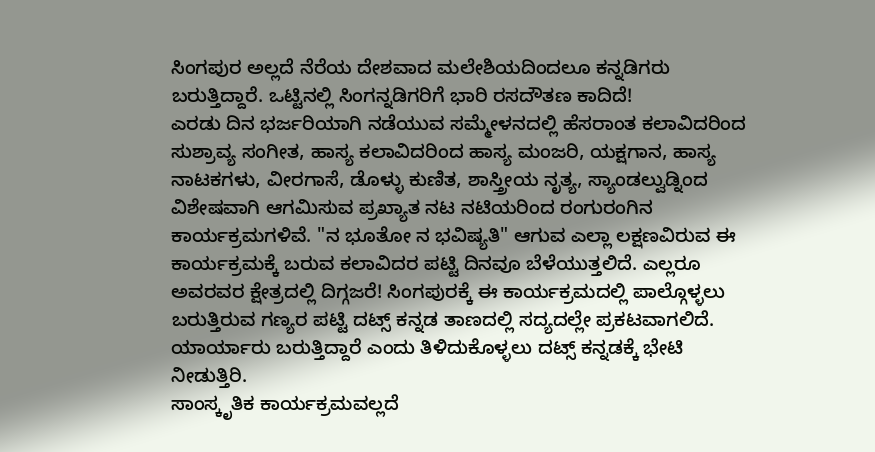ಸಿಂಗಪುರ ಅಲ್ಲದೆ ನೆರೆಯ ದೇಶವಾದ ಮಲೇಶಿಯದಿಂದಲೂ ಕನ್ನಡಿಗರು ಬರುತ್ತಿದ್ದಾರೆ. ಒಟ್ಟಿನಲ್ಲಿ ಸಿಂಗನ್ನಡಿಗರಿಗೆ ಭಾರಿ ರಸದೌತಣ ಕಾದಿದೆ!
ಎರಡು ದಿನ ಭರ್ಜರಿಯಾಗಿ ನಡೆಯುವ ಸಮ್ಮೇಳನದಲ್ಲಿ ಹೆಸರಾಂತ ಕಲಾವಿದರಿಂದ ಸುಶ್ರಾವ್ಯ ಸಂಗೀತ, ಹಾಸ್ಯ ಕಲಾವಿದರಿಂದ ಹಾಸ್ಯ ಮಂಜರಿ, ಯಕ್ಷಗಾನ, ಹಾಸ್ಯ ನಾಟಕಗಳು, ವೀರಗಾಸೆ, ಡೊಳ್ಳು ಕುಣಿತ, ಶಾಸ್ತ್ರೀಯ ನೃತ್ಯ, ಸ್ಯಾಂಡಲ್ವುಡ್ನಿಂದ ವಿಶೇಷವಾಗಿ ಆಗಮಿಸುವ ಪ್ರಖ್ಯಾತ ನಟ ನಟಿಯರಿಂದ ರಂಗುರಂಗಿನ ಕಾರ್ಯಕ್ರಮಗಳಿವೆ. "ನ ಭೂತೋ ನ ಭವಿಷ್ಯತಿ" ಆಗುವ ಎಲ್ಲಾ ಲಕ್ಷಣವಿರುವ ಈ ಕಾರ್ಯಕ್ರಮಕ್ಕೆ ಬರುವ ಕಲಾವಿದರ ಪಟ್ಟಿ ದಿನವೂ ಬೆಳೆಯುತ್ತಲಿದೆ. ಎಲ್ಲರೂ ಅವರವರ ಕ್ಷೇತ್ರದಲ್ಲಿ ದಿಗ್ಗಜರೆ! ಸಿಂಗಪುರಕ್ಕೆ ಈ ಕಾರ್ಯಕ್ರಮದಲ್ಲಿ ಪಾಲ್ಗೊಳ್ಳಲು ಬರುತ್ತಿರುವ ಗಣ್ಯರ ಪಟ್ಟಿ ದಟ್ಸ್ ಕನ್ನಡ ತಾಣದಲ್ಲಿ ಸದ್ಯದಲ್ಲೇ ಪ್ರಕಟವಾಗಲಿದೆ. ಯಾರ್ಯಾರು ಬರುತ್ತಿದ್ದಾರೆ ಎಂದು ತಿಳಿದುಕೊಳ್ಳಲು ದಟ್ಸ್ ಕನ್ನಡಕ್ಕೆ ಭೇಟಿ ನೀಡುತ್ತಿರಿ.
ಸಾಂಸ್ಕೃತಿಕ ಕಾರ್ಯಕ್ರಮವಲ್ಲದೆ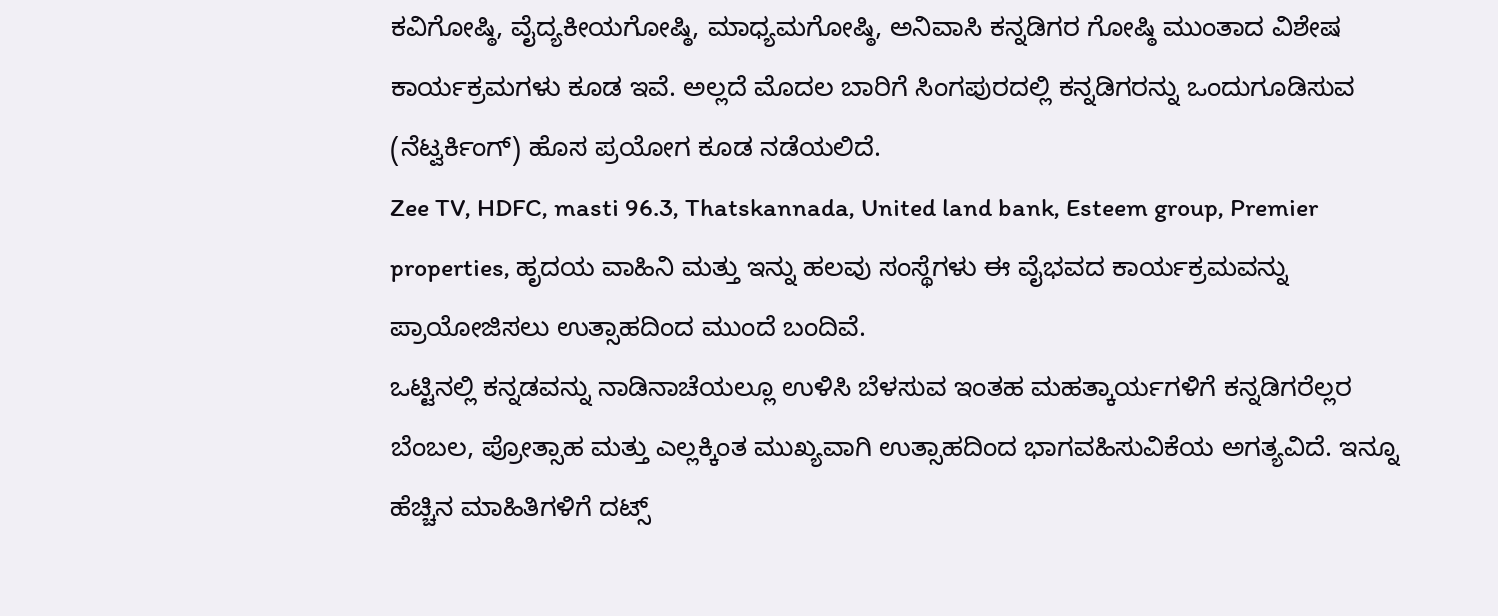ಕವಿಗೋಷ್ಠಿ, ವೈದ್ಯಕೀಯಗೋಷ್ಠಿ, ಮಾಧ್ಯಮಗೋಷ್ಠಿ, ಅನಿವಾಸಿ ಕನ್ನಡಿಗರ ಗೋಷ್ಠಿ ಮುಂತಾದ ವಿಶೇಷ ಕಾರ್ಯಕ್ರಮಗಳು ಕೂಡ ಇವೆ. ಅಲ್ಲದೆ ಮೊದಲ ಬಾರಿಗೆ ಸಿಂಗಪುರದಲ್ಲಿ ಕನ್ನಡಿಗರನ್ನು ಒಂದುಗೂಡಿಸುವ (ನೆಟ್ವರ್ಕಿಂಗ್) ಹೊಸ ಪ್ರಯೋಗ ಕೂಡ ನಡೆಯಲಿದೆ.
Zee TV, HDFC, masti 96.3, Thatskannada, United land bank, Esteem group, Premier properties, ಹೃದಯ ವಾಹಿನಿ ಮತ್ತು ಇನ್ನು ಹಲವು ಸಂಸ್ಥೆಗಳು ಈ ವೈಭವದ ಕಾರ್ಯಕ್ರಮವನ್ನು ಪ್ರಾಯೋಜಿಸಲು ಉತ್ಸಾಹದಿಂದ ಮುಂದೆ ಬಂದಿವೆ.
ಒಟ್ಟಿನಲ್ಲಿ ಕನ್ನಡವನ್ನು ನಾಡಿನಾಚೆಯಲ್ಲೂ ಉಳಿಸಿ ಬೆಳಸುವ ಇಂತಹ ಮಹತ್ಕಾರ್ಯಗಳಿಗೆ ಕನ್ನಡಿಗರೆಲ್ಲರ ಬೆಂಬಲ, ಪ್ರೋತ್ಸಾಹ ಮತ್ತು ಎಲ್ಲಕ್ಕಿಂತ ಮುಖ್ಯವಾಗಿ ಉತ್ಸಾಹದಿಂದ ಭಾಗವಹಿಸುವಿಕೆಯ ಅಗತ್ಯವಿದೆ. ಇನ್ನೂ ಹೆಚ್ಚಿನ ಮಾಹಿತಿಗಳಿಗೆ ದಟ್ಸ್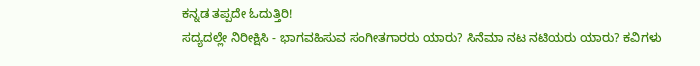ಕನ್ನಡ ತಪ್ಪದೇ ಓದುತ್ತಿರಿ!
ಸದ್ಯದಲ್ಲೇ ನಿರೀಕ್ಷಿಸಿ - ಭಾಗವಹಿಸುವ ಸಂಗೀತಗಾರರು ಯಾರು? ಸಿನೆಮಾ ನಟ ನಟಿಯರು ಯಾರು? ಕವಿಗಳು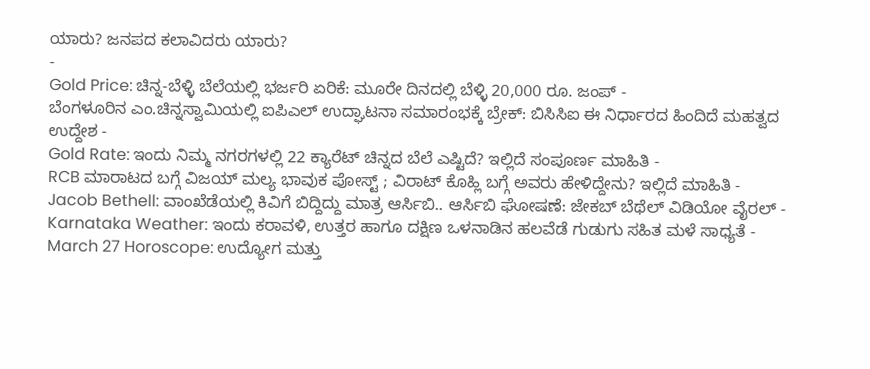ಯಾರು? ಜನಪದ ಕಲಾವಿದರು ಯಾರು?
-
Gold Price: ಚಿನ್ನ-ಬೆಳ್ಳಿ ಬೆಲೆಯಲ್ಲಿ ಭರ್ಜರಿ ಏರಿಕೆ: ಮೂರೇ ದಿನದಲ್ಲಿ ಬೆಳ್ಳಿ 20,000 ರೂ. ಜಂಪ್ -
ಬೆಂಗಳೂರಿನ ಎಂ.ಚಿನ್ನಸ್ವಾಮಿಯಲ್ಲಿ ಐಪಿಎಲ್ ಉದ್ಘಾಟನಾ ಸಮಾರಂಭಕ್ಕೆ ಬ್ರೇಕ್: ಬಿಸಿಸಿಐ ಈ ನಿರ್ಧಾರದ ಹಿಂದಿದೆ ಮಹತ್ವದ ಉದ್ದೇಶ -
Gold Rate: ಇಂದು ನಿಮ್ಮ ನಗರಗಳಲ್ಲಿ 22 ಕ್ಯಾರೆಟ್ ಚಿನ್ನದ ಬೆಲೆ ಎಷ್ಟಿದೆ? ಇಲ್ಲಿದೆ ಸಂಪೂರ್ಣ ಮಾಹಿತಿ -
RCB ಮಾರಾಟದ ಬಗ್ಗೆ ವಿಜಯ್ ಮಲ್ಯ ಭಾವುಕ ಪೋಸ್ಟ್ ; ವಿರಾಟ್ ಕೊಹ್ಲಿ ಬಗ್ಗೆ ಅವರು ಹೇಳಿದ್ದೇನು? ಇಲ್ಲಿದೆ ಮಾಹಿತಿ -
Jacob Bethell: ವಾಂಖೆಡೆಯಲ್ಲಿ ಕಿವಿಗೆ ಬಿದ್ದಿದ್ದು ಮಾತ್ರ ಆರ್ಸಿಬಿ.. ಆರ್ಸಿಬಿ ಘೋಷಣೆ: ಜೇಕಬ್ ಬೆಥೆಲ್ ವಿಡಿಯೋ ವೈರಲ್ -
Karnataka Weather: ಇಂದು ಕರಾವಳಿ, ಉತ್ತರ ಹಾಗೂ ದಕ್ಷಿಣ ಒಳನಾಡಿನ ಹಲವೆಡೆ ಗುಡುಗು ಸಹಿತ ಮಳೆ ಸಾಧ್ಯತೆ -
March 27 Horoscope: ಉದ್ಯೋಗ ಮತ್ತು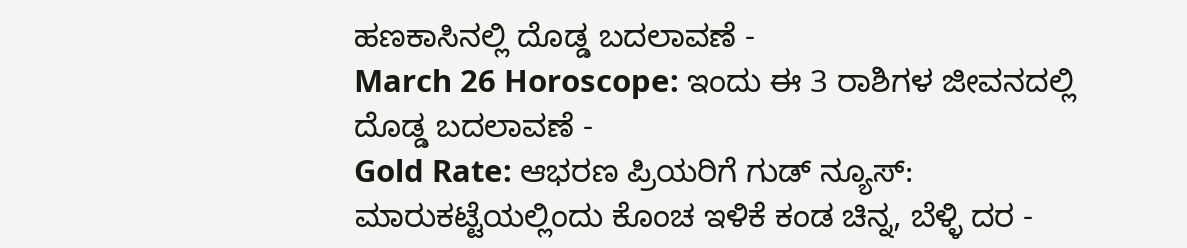ಹಣಕಾಸಿನಲ್ಲಿ ದೊಡ್ಡ ಬದಲಾವಣೆ -
March 26 Horoscope: ಇಂದು ಈ 3 ರಾಶಿಗಳ ಜೀವನದಲ್ಲಿ ದೊಡ್ಡ ಬದಲಾವಣೆ -
Gold Rate: ಆಭರಣ ಪ್ರಿಯರಿಗೆ ಗುಡ್ ನ್ಯೂಸ್: ಮಾರುಕಟ್ಟೆಯಲ್ಲಿಂದು ಕೊಂಚ ಇಳಿಕೆ ಕಂಡ ಚಿನ್ನ, ಬೆಳ್ಳಿ ದರ -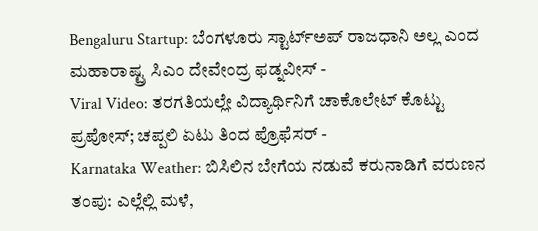Bengaluru Startup: ಬೆಂಗಳೂರು ಸ್ಟಾರ್ಟ್ಅಪ್ ರಾಜಧಾನಿ ಅಲ್ಲ ಎಂದ ಮಹಾರಾಷ್ಟ್ರ ಸಿಎಂ ದೇವೇಂದ್ರ ಫಡ್ನವೀಸ್ -
Viral Video: ತರಗತಿಯಲ್ಲೇ ವಿದ್ಯಾರ್ಥಿನಿಗೆ ಚಾಕೊಲೇಟ್ ಕೊಟ್ಟು ಪ್ರಪೋಸ್; ಚಪ್ಪಲಿ ಏಟು ತಿಂದ ಪ್ರೊಫೆಸರ್ -
Karnataka Weather: ಬಿಸಿಲಿನ ಬೇಗೆಯ ನಡುವೆ ಕರುನಾಡಿಗೆ ವರುಣನ ತಂಪು: ಎಲ್ಲೆಲ್ಲಿ ಮಳೆ,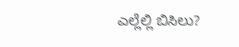ಎಲ್ಲೆಲ್ಲಿ ಬಿಸಿಲು?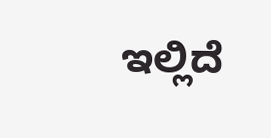ಇಲ್ಲಿದೆ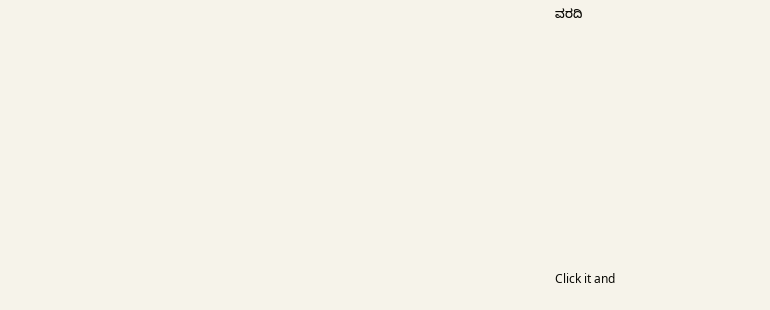ವರದಿ












Click it and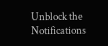Unblock the Notifications